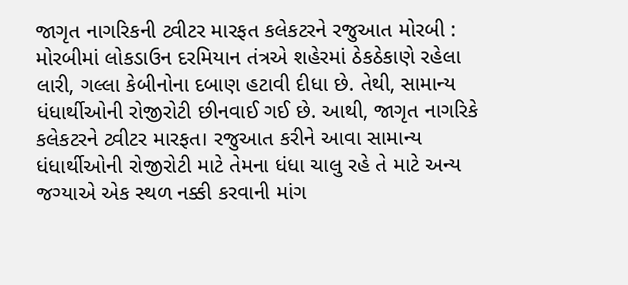જાગૃત નાગરિકની ટ્વીટર મારફત કલેકટરને રજુઆત મોરબી : મોરબીમાં લોકડાઉન દરમિયાન તંત્રએ શહેરમાં ઠેકઠેકાણે રહેલા લારી, ગલ્લા કેબીનોના દબાણ હટાવી દીધા છે. તેથી, સામાન્ય ધંધાર્થીઓની રોજીરોટી છીનવાઈ ગઈ છે. આથી, જાગૃત નાગરિકે કલેકટરને ટ્વીટર મારફત। રજુઆત કરીને આવા સામાન્ય ધંધાર્થીઓની રોજીરોટી માટે તેમના ધંધા ચાલુ રહે તે માટે અન્ય જગ્યાએ એક સ્થળ નક્કી કરવાની માંગ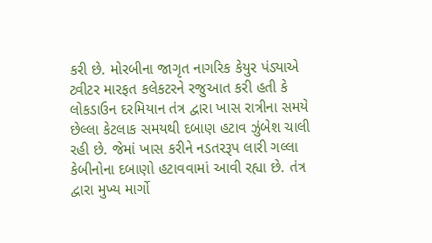કરી છે. મોરબીના જાગૃત નાગરિક કેયુર પંડ્યાએ ટ્વીટર મારફત કલેકટરને રજુઆત કરી હતી કે લોકડાઉન દરમિયાન તંત્ર દ્વારા ખાસ રાત્રીના સમયે છેલ્લા કેટલાક સમયથી દબાણ હટાવ ઝુંબેશ ચાલી રહી છે. જેમાં ખાસ કરીને નડતરરૂપ લારી ગલ્લા કેબીનોના દબાણો હટાવવામાં આવી રહ્યા છે. તંત્ર દ્વારા મુખ્ય માર્ગો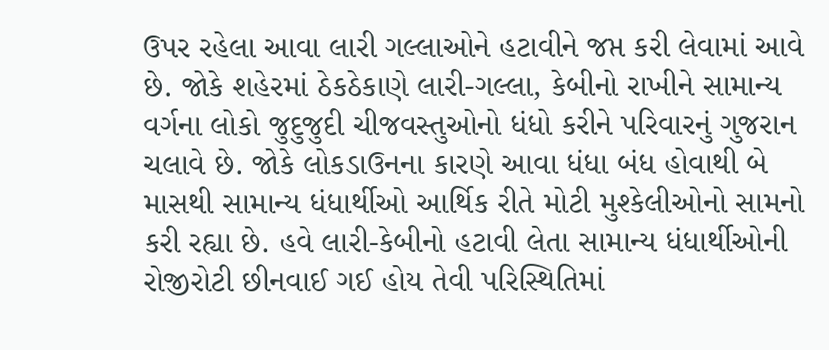ઉપર રહેલા આવા લારી ગલ્લાઓને હટાવીને જપ્ત કરી લેવામાં આવે છે. જોકે શહેરમાં ઠેકઠેકાણે લારી-ગલ્લા, કેબીનો રાખીને સામાન્ય વર્ગના લોકો જુદુજુદી ચીજવસ્તુઓનો ધંધો કરીને પરિવારનું ગુજરાન ચલાવે છે. જોકે લોકડાઉનના કારણે આવા ધંધા બંધ હોવાથી બે માસથી સામાન્ય ધંધાર્થીઓ આર્થિક રીતે મોટી મુશ્કેલીઓનો સામનો કરી રહ્યા છે. હવે લારી-કેબીનો હટાવી લેતા સામાન્ય ધંધાર્થીઓની રોજીરોટી છીનવાઈ ગઈ હોય તેવી પરિસ્થિતિમાં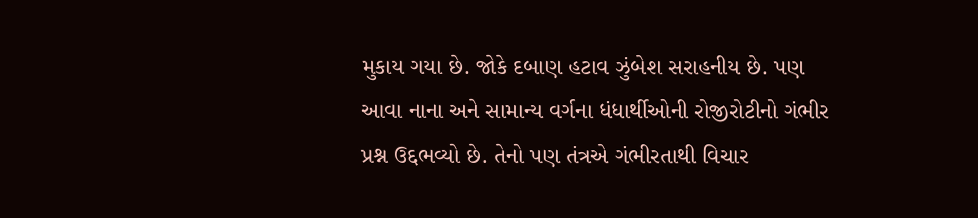મુકાય ગયા છે. જોકે દબાણ હટાવ ઝુંબેશ સરાહનીય છે. પણ આવા નાના અને સામાન્ય વર્ગના ધંધાર્થીઓની રોજીરોટીનો ગંભીર પ્રશ્ન ઉદ્દભવ્યો છે. તેનો પણ તંત્રએ ગંભીરતાથી વિચાર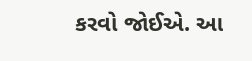કરવો જોઈએ. આ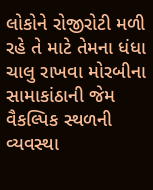લોકોને રોજીરોટી મળી રહે તે માટે તેમના ધંધા ચાલુ રાખવા મોરબીના સામાકાંઠાની જેમ વૈકલ્પિક સ્થળની વ્યવસ્થા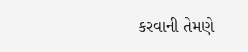કરવાની તેમણે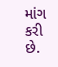માંગ કરી છે.